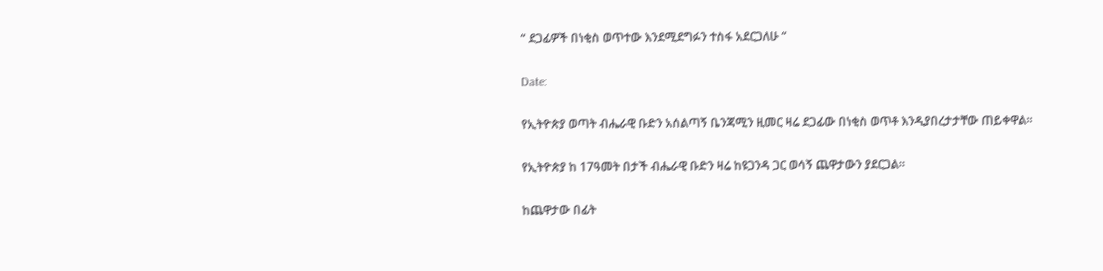“ ደጋፊዎች በነቂስ ወጥተው እንደሚደግፉን ተስፋ አደርጋለሁ “

Date:

የኢትዮጵያ ወጣት ብሔራዊ ቡድን አሰልጣኝ ቤንጃሚን ዚመር ዛሬ ደጋፊው በነቂስ ወጥቶ እንዲያበረታታቸው ጠይቀዋል።

የኢትዮጵያ ከ 17ዓመት በታች ብሔራዊ ቡድን ዛሬ ከዩጋንዳ ጋር ወሳኝ ጨዋታውን ያደርጋል።

ከጨዋታው በፊት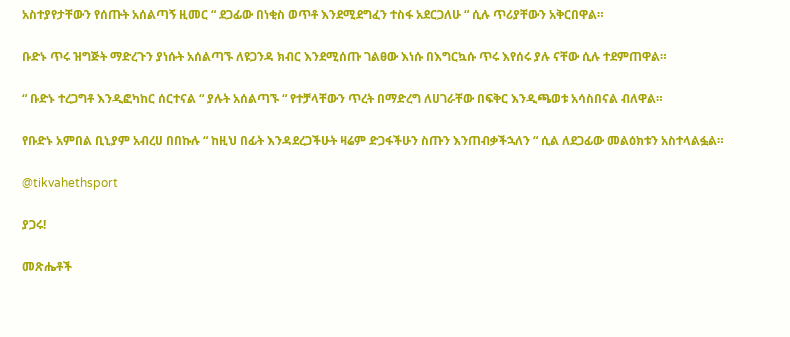አስተያየታቸውን የሰጡት አሰልጣኝ ዚመር “ ደጋፊው በነቂስ ወጥቶ እንደሚደግፈን ተስፋ አደርጋለሁ “ ሲሉ ጥሪያቸውን አቅርበዋል።

ቡድኑ ጥሩ ዝግጅት ማድረጉን ያነሱት አሰልጣኙ ለዩጋንዳ ክብር እንደሚሰጡ ገልፀው እነሱ በእግርኳሱ ጥሩ እየሰሩ ያሉ ናቸው ሲሉ ተደምጠዋል።

“ ቡድኑ ተረጋግቶ እንዲፎካከር ሰርተናል “ ያሉት አሰልጣኙ “ የተቻላቸውን ጥረት በማድረግ ለሀገራቸው በፍቅር እንዲጫወቱ አሳስበናል ብለዋል።

የቡድኑ አምበል ቢኒያም አብረሀ በበኩሉ “ ከዚህ በፊት እንዳደረጋችሁት ዛሬም ድጋፋችሁን ስጡን እንጠብቃችኋለን “ ሲል ለደጋፊው መልዕክቱን አስተላልፏል።

@tikvahethsport

ያጋሩ!

መጽሔቶች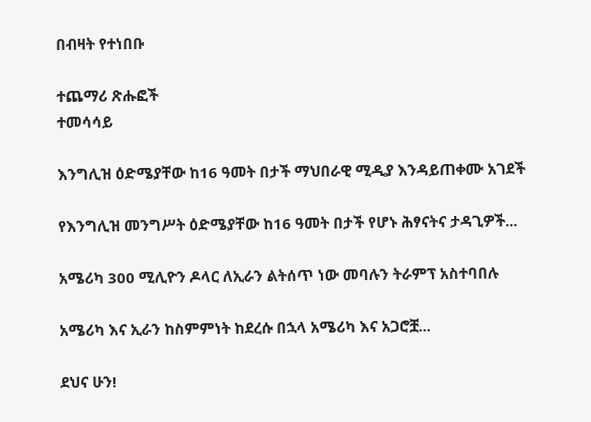በብዛት የተነበቡ

ተጨማሪ ጽሑፎች
ተመሳሳይ

እንግሊዝ ዕድሜያቸው ከ16 ዓመት በታች ማህበራዊ ሚዲያ እንዳይጠቀሙ አገደች

የእንግሊዝ መንግሥት ዕድሜያቸው ከ16 ዓመት በታች የሆኑ ሕፃናትና ታዳጊዎች...

አሜሪካ 300 ሚሊዮን ዶላር ለኢራን ልትሰጥ ነው መባሉን ትራምፕ አስተባበሉ

አሜሪካ እና ኢራን ከስምምነት ከደረሱ በኋላ አሜሪካ እና አጋሮቿ...

ደህና ሁን!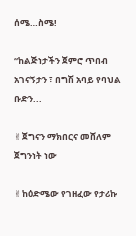ሰሜ…ስሜ!

“ከልጅነታችን ጀምሮ ጥበብ አገናኝታን ፣ በግሽ አባይ የባህል ቡድን...

✌ጀግናን ማክበርና መሸለም ጀግንነት ነው

✌ከዕድሜው የገዘፈው የታሪኩ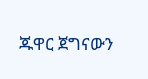ጁዋር ጀግናውን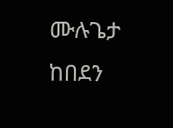ሙሉጌታ ከበደን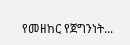የመዘከር የጀግንነት...